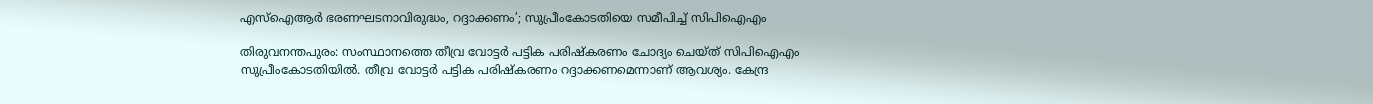എസ്‌ഐആര്‍ ഭരണഘടനാവിരുദ്ധം, റദ്ദാക്കണം’; സുപ്രീംകോടതിയെ സമീപിച്ച് സിപിഐഎം

തിരുവനന്തപുരം: സംസ്ഥാനത്തെ തീവ്ര വോട്ടര്‍ പട്ടിക പരിഷ്‌കരണം ചോദ്യം ചെയ്ത് സിപിഐഎം സുപ്രീംകോടതിയില്‍. തീവ്ര വോട്ടര്‍ പട്ടിക പരിഷ്‌കരണം റദ്ദാക്കണമെന്നാണ് ആവശ്യം. കേന്ദ്ര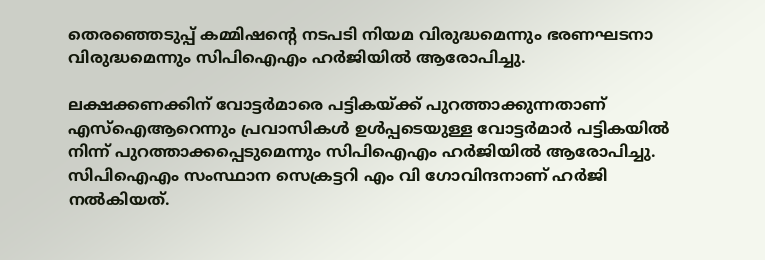തെരഞ്ഞെടുപ്പ് കമ്മിഷന്റെ നടപടി നിയമ വിരുദ്ധമെന്നും ഭരണഘടനാ വിരുദ്ധമെന്നും സിപിഐഎം ഹര്‍ജിയില്‍ ആരോപിച്ചു.

ലക്ഷക്കണക്കിന് വോട്ടര്‍മാരെ പട്ടികയ്ക്ക് പുറത്താക്കുന്നതാണ് എസ്‌ഐആറെന്നും പ്രവാസികള്‍ ഉള്‍പ്പടെയുള്ള വോട്ടര്‍മാര്‍ പട്ടികയില്‍ നിന്ന് പുറത്താക്കപ്പെടുമെന്നും സിപിഐഎം ഹര്‍ജിയില്‍ ആരോപിച്ചു. സിപിഐഎം സംസ്ഥാന സെക്രട്ടറി എം വി ഗോവിന്ദനാണ് ഹര്‍ജി നല്‍കിയത്.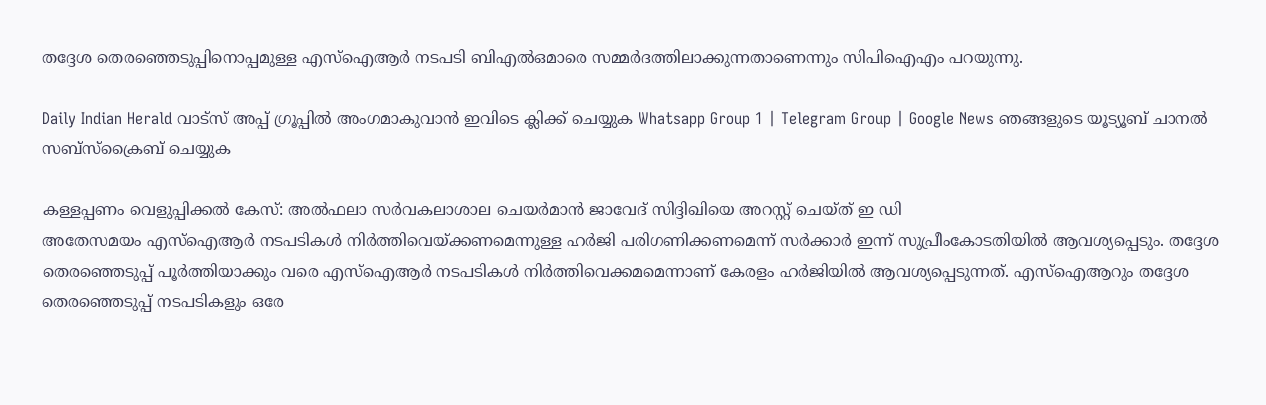തദ്ദേശ തെരഞ്ഞെടുപ്പിനൊപ്പമുള്ള എസ്‌ഐആര്‍ നടപടി ബിഎല്‍ഒമാരെ സമ്മര്‍ദത്തിലാക്കുന്നതാണെന്നും സിപിഐഎം പറയുന്നു.

Daily Indian Herald വാട്സ് അപ്പ് ഗ്രൂപ്പിൽ അംഗമാകുവാൻ ഇവിടെ ക്ലിക്ക് ചെയ്യുക Whatsapp Group 1 | Telegram Group | Google News ഞങ്ങളുടെ യൂട്യൂബ് ചാനൽ സബ്സ്ക്രൈബ് ചെയ്യുക

കള്ളപ്പണം വെളുപ്പിക്കല്‍ കേസ്: അല്‍ഫലാ സര്‍വകലാശാല ചെയര്‍മാന്‍ ജാവേദ് സിദ്ദിഖിയെ അറസ്റ്റ് ചെയ്ത് ഇ ഡി
അതേസമയം എസ്‌ഐആര്‍ നടപടികള്‍ നിര്‍ത്തിവെയ്ക്കണമെന്നുള്ള ഹര്‍ജി പരിഗണിക്കണമെന്ന് സര്‍ക്കാര്‍ ഇന്ന് സുപ്രീംകോടതിയില്‍ ആവശ്യപ്പെടും. തദ്ദേശ തെരഞ്ഞെടുപ്പ് പൂര്‍ത്തിയാക്കും വരെ എസ്ഐആര്‍ നടപടികള്‍ നിര്‍ത്തിവെക്കമമെന്നാണ് കേരളം ഹര്‍ജിയില്‍ ആവശ്യപ്പെടുന്നത്. എസ്ഐആറും തദ്ദേശ തെരഞ്ഞെടുപ്പ് നടപടികളും ഒരേ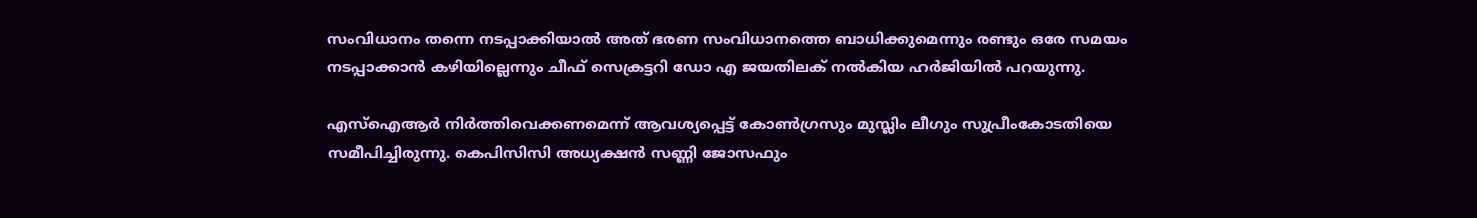സംവിധാനം തന്നെ നടപ്പാക്കിയാല്‍ അത് ഭരണ സംവിധാനത്തെ ബാധിക്കുമെന്നും രണ്ടും ഒരേ സമയം നടപ്പാക്കാന്‍ കഴിയില്ലെന്നും ചീഫ് സെക്രട്ടറി ഡോ എ ജയതിലക് നല്‍കിയ ഹര്‍ജിയില്‍ പറയുന്നു.

എസ്ഐആര്‍ നിര്‍ത്തിവെക്കണമെന്ന് ആവശ്യപ്പെട്ട് കോണ്‍ഗ്രസും മുസ്ലിം ലീഗും സുപ്രീംകോടതിയെ സമീപിച്ചിരുന്നു. കെപിസിസി അധ്യക്ഷന്‍ സണ്ണി ജോസഫും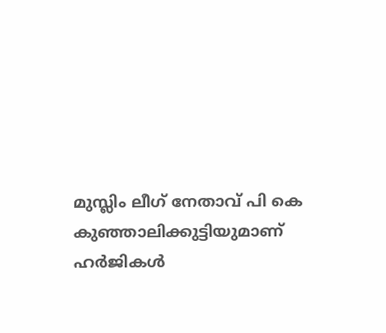മുസ്ലിം ലീഗ് നേതാവ് പി കെ കുഞ്ഞാലിക്കുട്ടിയുമാണ് ഹര്‍ജികള്‍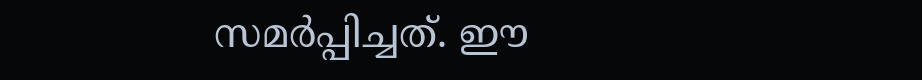സമര്‍പ്പിച്ചത്. ഈ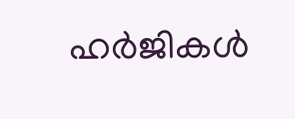ഹര്‍ജികള്‍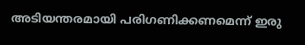അടിയന്തരമായി പരിഗണിക്കണമെന്ന് ഇരു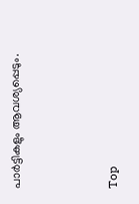പാര്‍ട്ടികളും ആവശ്യപ്പെടും.



Top